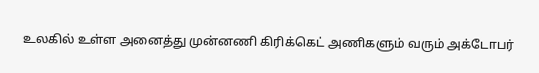உலகில் உள்ள அனைத்து முன்னணி கிரிக்கெட் அணிகளும் வரும் அக்டோபர்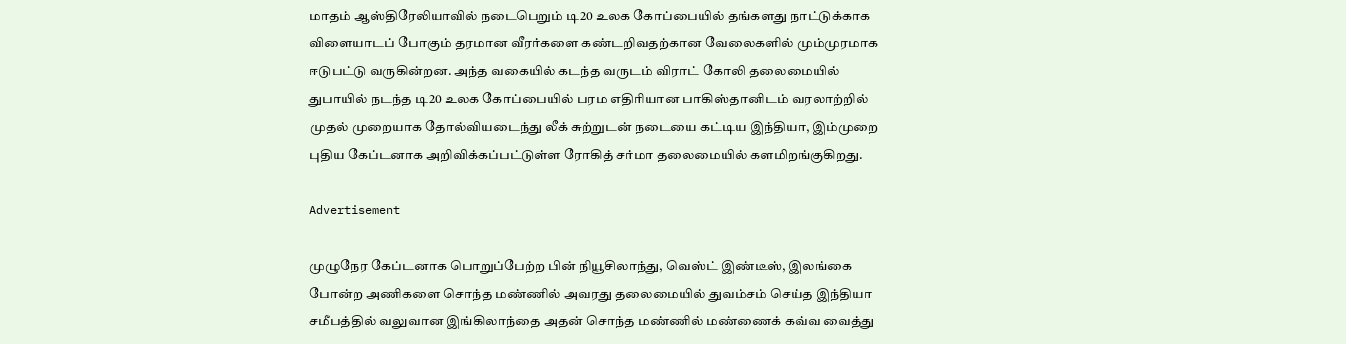மாதம் ஆஸ்திரேலியாவில் நடைபெறும் டி20 உலக கோப்பையில் தங்களது நாட்டுக்காக விளையாடப் போகும் தரமான வீரர்களை கண்டறிவதற்கான வேலைகளில் மும்முரமாக ஈடுபட்டு வருகின்றன. அந்த வகையில் கடந்த வருடம் விராட் கோலி தலைமையில் துபாயில் நடந்த டி20 உலக கோப்பையில் பரம எதிரியான பாகிஸ்தானிடம் வரலாற்றில் முதல் முறையாக தோல்வியடைந்து லீக் சுற்றுடன் நடையை கட்டிய இந்தியா, இம்முறை புதிய கேப்டனாக அறிவிக்கப்பட்டுள்ள ரோகித் சர்மா தலைமையில் களமிறங்குகிறது.

Advertisement

முழுநேர கேப்டனாக பொறுப்பேற்ற பின் நியூசிலாந்து, வெஸ்ட் இண்டீஸ், இலங்கை போன்ற அணிகளை சொந்த மண்ணில் அவரது தலைமையில் துவம்சம் செய்த இந்தியா சமீபத்தில் வலுவான இங்கிலாந்தை அதன் சொந்த மண்ணில் மண்ணைக் கவ்வ வைத்து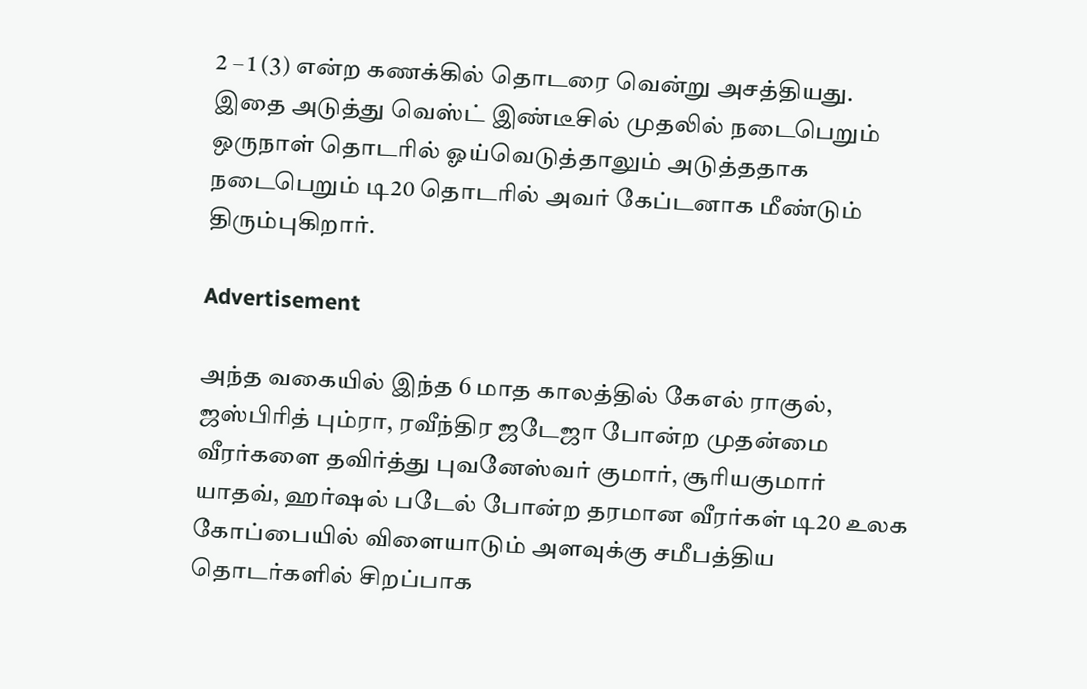2 – 1 (3) என்ற கணக்கில் தொடரை வென்று அசத்தியது. இதை அடுத்து வெஸ்ட் இண்டீசில் முதலில் நடைபெறும் ஒருநாள் தொடரில் ஓய்வெடுத்தாலும் அடுத்ததாக நடைபெறும் டி20 தொடரில் அவர் கேப்டனாக மீண்டும் திரும்புகிறார்.

Advertisement

அந்த வகையில் இந்த 6 மாத காலத்தில் கேஎல் ராகுல், ஜஸ்பிரித் பும்ரா, ரவீந்திர ஜடேஜா போன்ற முதன்மை வீரர்களை தவிர்த்து புவனேஸ்வர் குமார், சூரியகுமார் யாதவ், ஹர்ஷல் படேல் போன்ற தரமான வீரர்கள் டி20 உலக கோப்பையில் விளையாடும் அளவுக்கு சமீபத்திய தொடர்களில் சிறப்பாக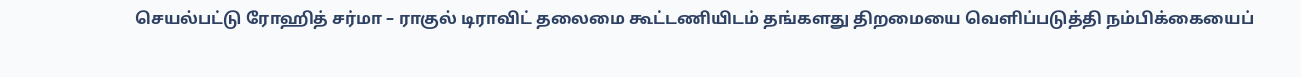செயல்பட்டு ரோஹித் சர்மா – ராகுல் டிராவிட் தலைமை கூட்டணியிடம் தங்களது திறமையை வெளிப்படுத்தி நம்பிக்கையைப்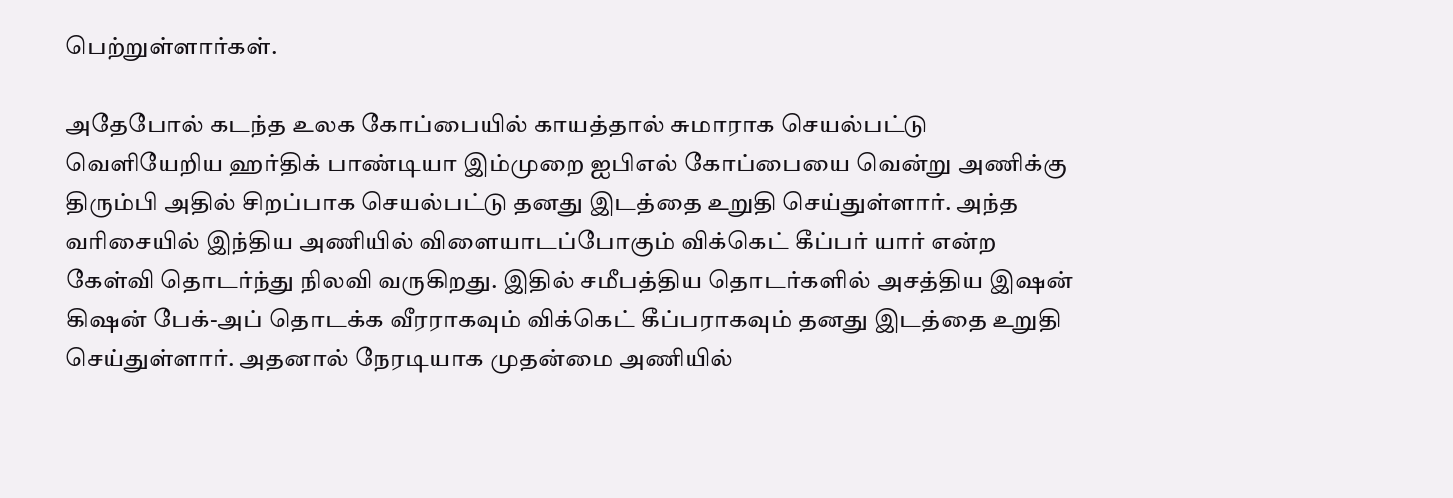பெற்றுள்ளார்கள்.

அதேபோல் கடந்த உலக கோப்பையில் காயத்தால் சுமாராக செயல்பட்டு வெளியேறிய ஹர்திக் பாண்டியா இம்முறை ஐபிஎல் கோப்பையை வென்று அணிக்கு திரும்பி அதில் சிறப்பாக செயல்பட்டு தனது இடத்தை உறுதி செய்துள்ளார். அந்த வரிசையில் இந்திய அணியில் விளையாடப்போகும் விக்கெட் கீப்பர் யார் என்ற கேள்வி தொடர்ந்து நிலவி வருகிறது. இதில் சமீபத்திய தொடர்களில் அசத்திய இஷன் கிஷன் பேக்-அப் தொடக்க வீரராகவும் விக்கெட் கீப்பராகவும் தனது இடத்தை உறுதி செய்துள்ளார். அதனால் நேரடியாக முதன்மை அணியில்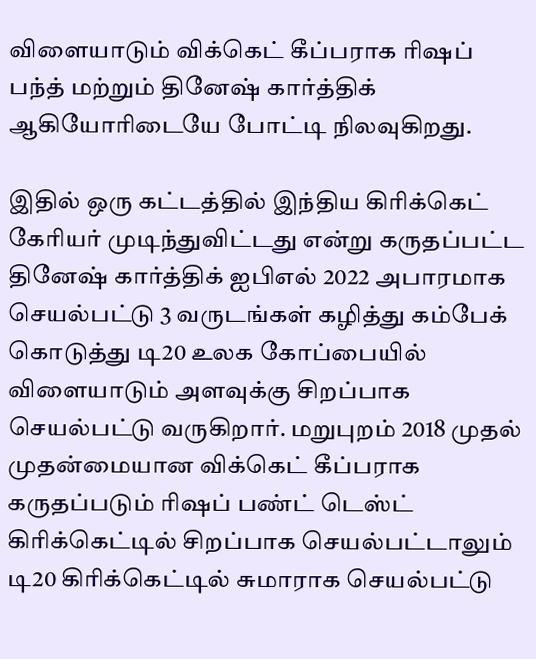விளையாடும் விக்கெட் கீப்பராக ரிஷப் பந்த் மற்றும் தினேஷ் கார்த்திக் ஆகியோரிடையே போட்டி நிலவுகிறது.

இதில் ஒரு கட்டத்தில் இந்திய கிரிக்கெட் கேரியர் முடிந்துவிட்டது என்று கருதப்பட்ட தினேஷ் கார்த்திக் ஐபிஎல் 2022 அபாரமாக செயல்பட்டு 3 வருடங்கள் கழித்து கம்பேக் கொடுத்து டி20 உலக கோப்பையில் விளையாடும் அளவுக்கு சிறப்பாக செயல்பட்டு வருகிறார். மறுபுறம் 2018 முதல் முதன்மையான விக்கெட் கீப்பராக கருதப்படும் ரிஷப் பண்ட் டெஸ்ட் கிரிக்கெட்டில் சிறப்பாக செயல்பட்டாலும் டி20 கிரிக்கெட்டில் சுமாராக செயல்பட்டு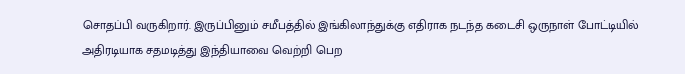சொதப்பி வருகிறார். இருப்பினும் சமீபத்தில் இங்கிலாந்துக்கு எதிராக நடந்த கடைசி ஒருநாள் போட்டியில் அதிரடியாக சதமடித்து இந்தியாவை வெற்றி பெற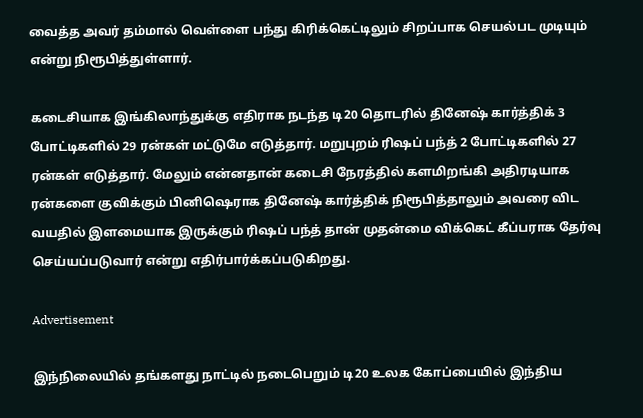வைத்த அவர் தம்மால் வெள்ளை பந்து கிரிக்கெட்டிலும் சிறப்பாக செயல்பட முடியும் என்று நிரூபித்துள்ளார்.

கடைசியாக இங்கிலாந்துக்கு எதிராக நடந்த டி20 தொடரில் தினேஷ் கார்த்திக் 3 போட்டிகளில் 29 ரன்கள் மட்டுமே எடுத்தார். மறுபுறம் ரிஷப் பந்த் 2 போட்டிகளில் 27 ரன்கள் எடுத்தார். மேலும் என்னதான் கடைசி நேரத்தில் களமிறங்கி அதிரடியாக ரன்களை குவிக்கும் பினிஷெராக தினேஷ் கார்த்திக் நிரூபித்தாலும் அவரை விட வயதில் இளமையாக இருக்கும் ரிஷப் பந்த் தான் முதன்மை விக்கெட் கீப்பராக தேர்வு செய்யப்படுவார் என்று எதிர்பார்க்கப்படுகிறது.

Advertisement

இந்நிலையில் தங்களது நாட்டில் நடைபெறும் டி20 உலக கோப்பையில் இந்திய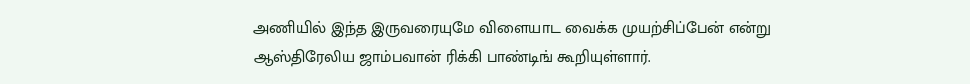அணியில் இந்த இருவரையுமே விளையாட வைக்க முயற்சிப்பேன் என்று ஆஸ்திரேலிய ஜாம்பவான் ரிக்கி பாண்டிங் கூறியுள்ளார்.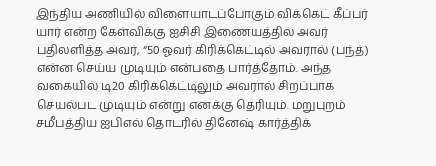இந்திய அணியில் விளையாடப்போகும் விக்கெட் கீப்பர் யார் என்ற கேள்விக்கு ஐசிசி இணையத்தில் அவர் பதிலளித்த அவர், “50 ஓவர் கிரிக்கெட்டில் அவரால் (பந்த்) என்ன செய்ய முடியும் என்பதை பார்த்தோம். அந்த வகையில் டி20 கிரிக்கெட்டிலும் அவரால் சிறப்பாக செயல்பட முடியும் என்று எனக்கு தெரியும். மறுபுறம் சமீபத்திய ஐபிஎல் தொடரில் தினேஷ் கார்த்திக்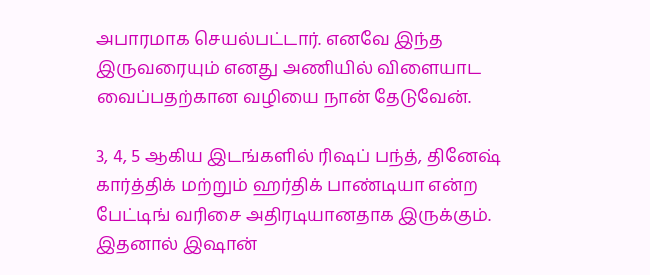அபாரமாக செயல்பட்டார். எனவே இந்த இருவரையும் எனது அணியில் விளையாட வைப்பதற்கான வழியை நான் தேடுவேன்.

3, 4, 5 ஆகிய இடங்களில் ரிஷப் பந்த், தினேஷ் கார்த்திக் மற்றும் ஹர்திக் பாண்டியா என்ற பேட்டிங் வரிசை அதிரடியானதாக இருக்கும். இதனால் இஷான்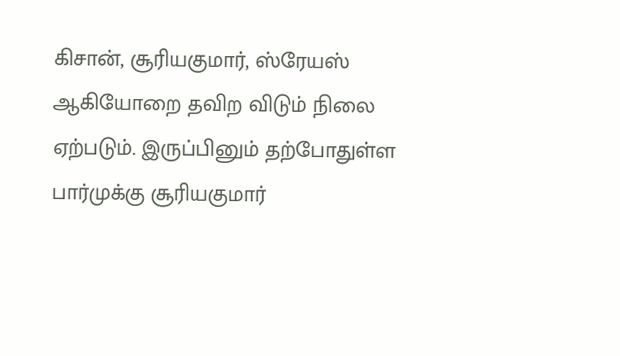கிசான், சூரியகுமார், ஸ்ரேயஸ் ஆகியோறை தவிற விடும் நிலை ஏற்படும். இருப்பினும் தற்போதுள்ள பார்முக்கு சூரியகுமார்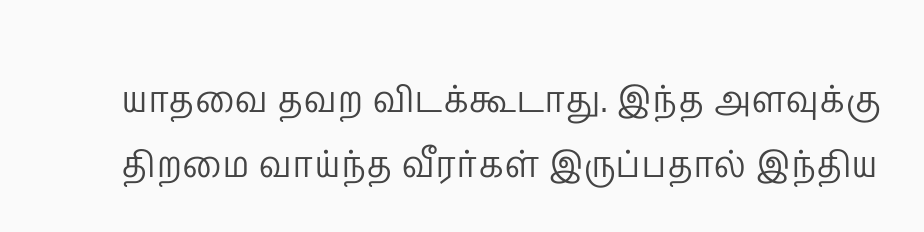யாதவை தவற விடக்கூடாது. இந்த அளவுக்கு திறமை வாய்ந்த வீரர்கள் இருப்பதால் இந்திய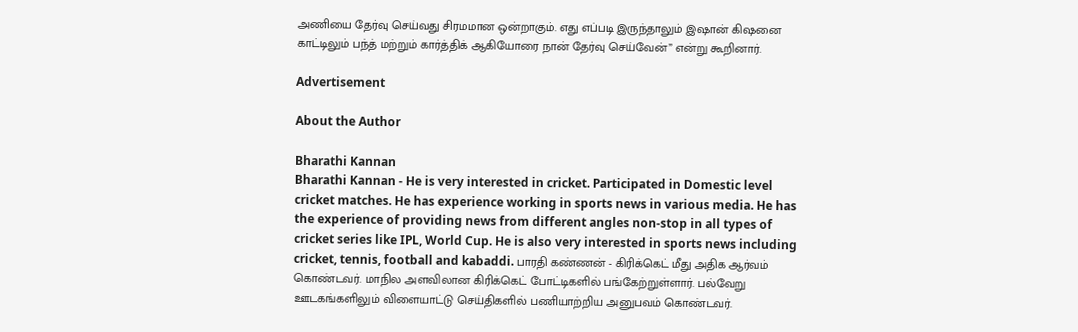அணியை தேர்வு செய்வது சிரமமான ஒன்றாகும். எது எப்படி இருந்தாலும் இஷான் கிஷனை காட்டிலும் பந்த் மற்றும் கார்த்திக் ஆகியோரை நான் தேர்வு செய்வேன்” என்று கூறினார்.

Advertisement

About the Author

Bharathi Kannan
Bharathi Kannan - He is very interested in cricket. Participated in Domestic level cricket matches. He has experience working in sports news in various media. He has the experience of providing news from different angles non-stop in all types of cricket series like IPL, World Cup. He is also very interested in sports news including cricket, tennis, football and kabaddi. பாரதி கண்ணன் - கிரிக்கெட் மீது அதிக ஆர்வம் கொண்டவர். மாநில அளவிலான கிரிக்கெட் போட்டிகளில் பங்கேற்றுள்ளார். பல்வேறு ஊடகங்களிலும் விளையாட்டு செய்திகளில் பணியாற்றிய அனுபவம் கொண்டவர்.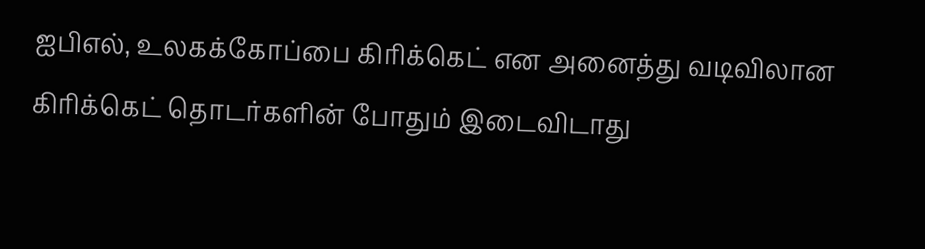ஐபிஎல், உலகக்கோப்பை கிரிக்கெட் என அனைத்து வடிவிலான கிரிக்கெட் தொடர்களின் போதும் இடைவிடாது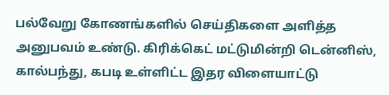பல்வேறு கோணங்களில் செய்திகளை அளித்த அனுபவம் உண்டு. கிரிக்கெட் மட்டுமின்றி டென்னிஸ், கால்பந்து, கபடி உள்ளிட்ட இதர விளையாட்டு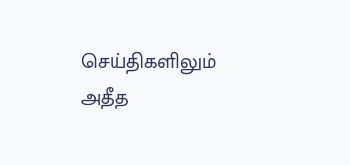செய்திகளிலும் அதீத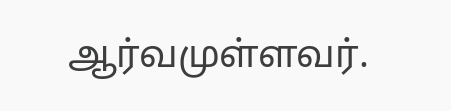ஆர்வமுள்ளவர்.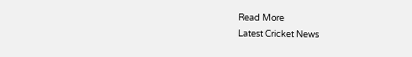Read More
Latest Cricket News